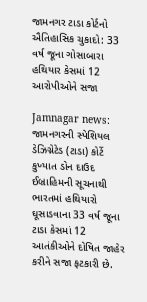જામનગર ટાડા કોર્ટનો ઐતિહાસિક ચુકાદો: 33 વર્ષ જૂના ગોસાબારા હથિયાર કેસમાં 12 આરોપીઓને સજા

Jamnagar news: જામનગરની સ્પેશિયલ ડેઝિગ્નેટેડ (ટાડા) કોર્ટે કુખ્યાત ડોન દાઉદ ઈબ્રાહિમની સૂચનાથી ભારતમાં હથિયારો ઘૂસાડવાના 33 વર્ષ જૂના ટાડા કેસમાં 12 આતંકીઓને દોષિત જાહેર કરીને સજા ફટકારી છે.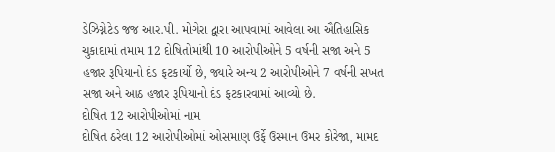ડેઝિગ્નેટેડ જજ આર.પી. મોગેરા દ્વારા આપવામાં આવેલા આ ઐતિહાસિક ચુકાદામાં તમામ 12 દોષિતોમાંથી 10 આરોપીઓને 5 વર્ષની સજા અને 5 હજાર રૂપિયાનો દંડ ફટકાર્યો છે, જ્યારે અન્ય 2 આરોપીઓને 7 વર્ષની સખત સજા અને આઠ હજાર રૂપિયાનો દંડ ફટકારવામાં આવ્યો છે.
દોષિત 12 આરોપીઓમાં નામ
દોષિત ઠરેલા 12 આરોપીઓમાં ઓસમાણ ઉર્ફે ઉસ્માન ઉમર કોરેજા, મામદ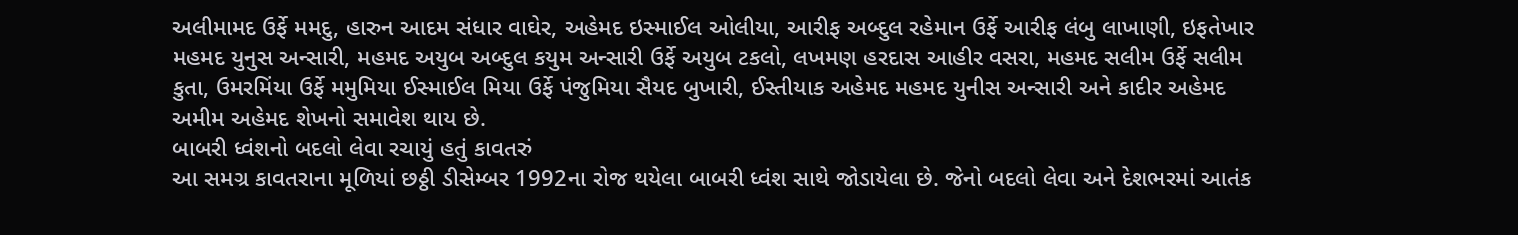અલીમામદ ઉર્ફે મમદુ, હારુન આદમ સંધાર વાઘેર, અહેમદ ઇસ્માઈલ ઓલીયા, આરીફ અબ્દુલ રહેમાન ઉર્ફે આરીફ લંબુ લાખાણી, ઇફતેખાર મહમદ યુનુસ અન્સારી, મહમદ અયુબ અબ્દુલ કયુમ અન્સારી ઉર્ફે અયુબ ટકલો, લખમણ હરદાસ આહીર વસરા, મહમદ સલીમ ઉર્ફે સલીમ કુતા, ઉમરમિંયા ઉર્ફે મમુમિયા ઈસ્માઈલ મિયા ઉર્ફે પંજુમિયા સૈયદ બુખારી, ઈસ્તીયાક અહેમદ મહમદ યુનીસ અન્સારી અને કાદીર અહેમદ અમીમ અહેમદ શેખનો સમાવેશ થાય છે.
બાબરી ધ્વંશનો બદલો લેવા રચાયું હતું કાવતરું
આ સમગ્ર કાવતરાના મૂળિયાં છઠ્ઠી ડીસેમ્બર 1992ના રોજ થયેલા બાબરી ધ્વંશ સાથે જોડાયેલા છે. જેનો બદલો લેવા અને દેશભરમાં આતંક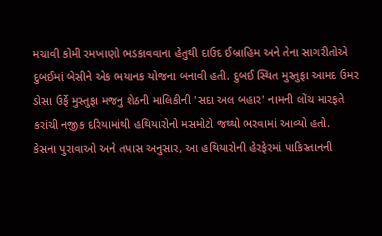મચાવી કોમી રમખાણો ભડકાવવાના હેતુથી દાઉદ ઈબ્રાહિમ અને તેના સાગરીતોએ દુબઈમાં બેસીને એક ભયાનક યોજના બનાવી હતી. દુબઈ સ્થિત મુસ્તુફા આમદ ઉમર ડોસા ઉર્ફે મુસ્તુફા મજનુ શેઠની માલિકીની 'સદા અલ બહાર' નામની લોંચ મારફતે કરાંચી નજીક દરિયામાંથી હથિયારોનો મસમોટો જથ્થો ભરવામાં આવ્યો હતો.
કેસના પુરાવાઓ અને તપાસ અનુસાર, આ હથિયારોની હેરફેરમાં પાકિસ્તાનની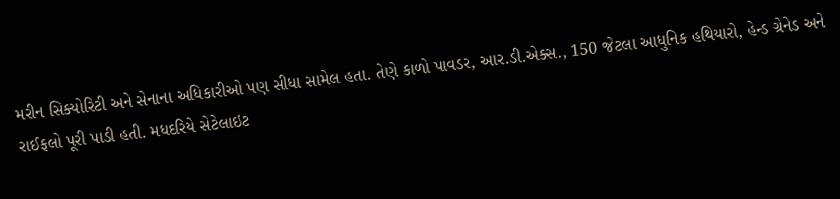મરીન સિક્યોરિટી અને સેનાના અધિકારીઓ પણ સીધા સામેલ હતા. તેણે કાળો પાવડર, આર.ડી.એક્સ., 150 જેટલા આધુનિક હથિયારો, હેન્ડ ગ્રેનેડ અને રાઈફલો પૂરી પાડી હતી. મધદરિયે સેટેલાઇટ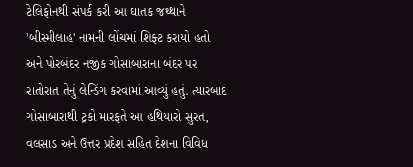ટેલિફોનથી સંપર્ક કરી આ ઘાતક જથ્થાને 'બીસ્મીલાહ' નામની લોંચમાં શિફ્ટ કરાયો હતો અને પોરબંદર નજીક ગોસાબારાના બંદર પર રાતોરાત તેનું લેન્ડિંગ કરવામાં આવ્યું હતું. ત્યારબાદ ગોસાબારાથી ટ્રકો મારફતે આ હથિયારો સુરત, વલસાડ અને ઉત્તર પ્રદેશ સહિત દેશના વિવિધ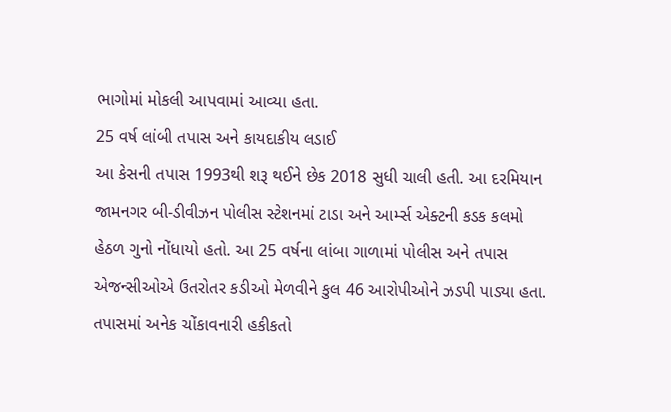ભાગોમાં મોકલી આપવામાં આવ્યા હતા.
25 વર્ષ લાંબી તપાસ અને કાયદાકીય લડાઈ
આ કેસની તપાસ 1993થી શરૂ થઈને છેક 2018 સુધી ચાલી હતી. આ દરમિયાન જામનગર બી-ડીવીઝન પોલીસ સ્ટેશનમાં ટાડા અને આર્મ્સ એક્ટની કડક કલમો હેઠળ ગુનો નોંધાયો હતો. આ 25 વર્ષના લાંબા ગાળામાં પોલીસ અને તપાસ એજન્સીઓએ ઉતરોતર કડીઓ મેળવીને કુલ 46 આરોપીઓને ઝડપી પાડ્યા હતા. તપાસમાં અનેક ચોંકાવનારી હકીકતો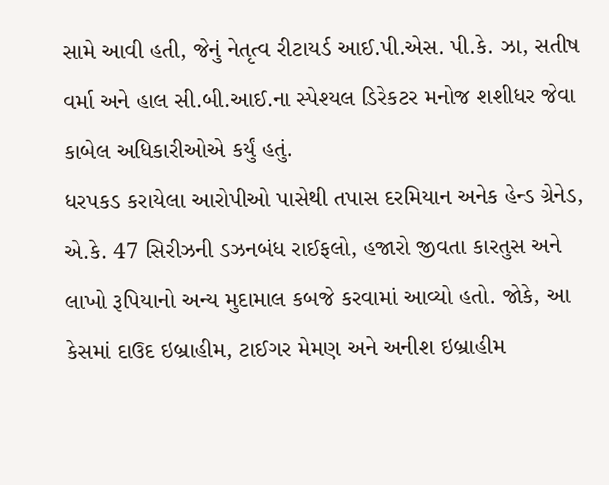સામે આવી હતી, જેનું નેતૃત્વ રીટાયર્ડ આઈ.પી.એસ. પી.કે. ઝા, સતીષ વર્મા અને હાલ સી.બી.આઈ.ના સ્પેશ્યલ ડિરેકટર મનોજ શશીધર જેવા કાબેલ અધિકારીઓએ કર્યું હતું.
ધરપકડ કરાયેલા આરોપીઓ પાસેથી તપાસ દરમિયાન અનેક હેન્ડ ગ્રેનેડ, એ.કે. 47 સિરીઝની ડઝનબંધ રાઈફલો, હજારો જીવતા કારતુસ અને લાખો રૂપિયાનો અન્ય મુદામાલ કબજે કરવામાં આવ્યો હતો. જોકે, આ કેસમાં દાઉદ ઇબ્રાહીમ, ટાઈગર મેમણ અને અનીશ ઇબ્રાહીમ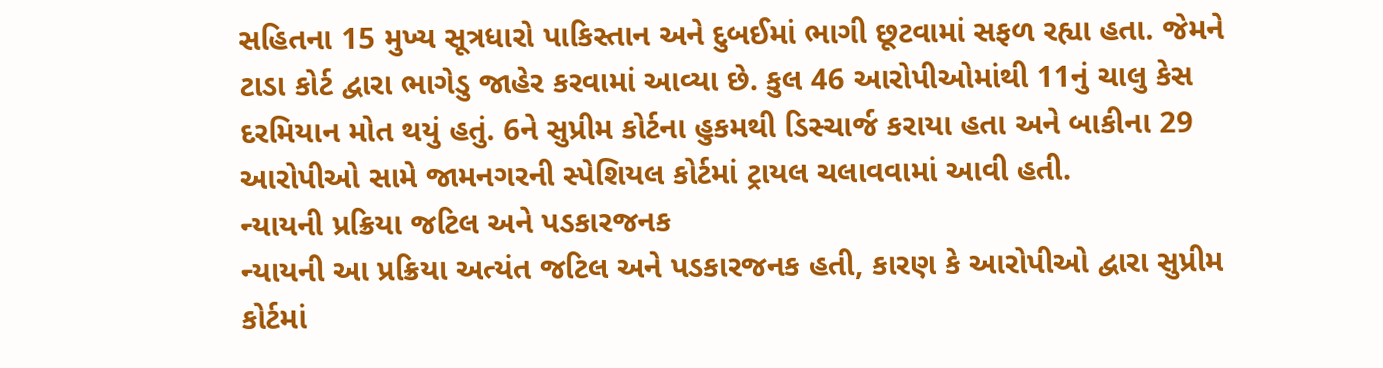સહિતના 15 મુખ્ય સૂત્રધારો પાકિસ્તાન અને દુબઈમાં ભાગી છૂટવામાં સફળ રહ્યા હતા. જેમને ટાડા કોર્ટ દ્વારા ભાગેડુ જાહેર કરવામાં આવ્યા છે. કુલ 46 આરોપીઓમાંથી 11નું ચાલુ કેસ દરમિયાન મોત થયું હતું. 6ને સુપ્રીમ કોર્ટના હુકમથી ડિસ્ચાર્જ કરાયા હતા અને બાકીના 29 આરોપીઓ સામે જામનગરની સ્પેશિયલ કોર્ટમાં ટ્રાયલ ચલાવવામાં આવી હતી.
ન્યાયની પ્રક્રિયા જટિલ અને પડકારજનક
ન્યાયની આ પ્રક્રિયા અત્યંત જટિલ અને પડકારજનક હતી, કારણ કે આરોપીઓ દ્વારા સુપ્રીમ કોર્ટમાં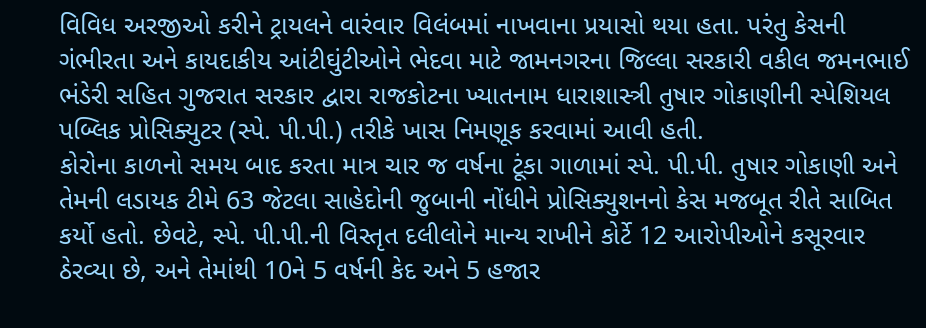વિવિધ અરજીઓ કરીને ટ્રાયલને વારંવાર વિલંબમાં નાખવાના પ્રયાસો થયા હતા. પરંતુ કેસની ગંભીરતા અને કાયદાકીય આંટીઘુંટીઓને ભેદવા માટે જામનગરના જિલ્લા સરકારી વકીલ જમનભાઈ ભંડેરી સહિત ગુજરાત સરકાર દ્વારા રાજકોટના ખ્યાતનામ ધારાશાસ્ત્રી તુષાર ગોકાણીની સ્પેશિયલ પબ્લિક પ્રોસિક્યુટર (સ્પે. પી.પી.) તરીકે ખાસ નિમણૂક કરવામાં આવી હતી.
કોરોના કાળનો સમય બાદ કરતા માત્ર ચાર જ વર્ષના ટૂંકા ગાળામાં સ્પે. પી.પી. તુષાર ગોકાણી અને તેમની લડાયક ટીમે 63 જેટલા સાહેદોની જુબાની નોંધીને પ્રોસિક્યુશનનો કેસ મજબૂત રીતે સાબિત કર્યો હતો. છેવટે, સ્પે. પી.પી.ની વિસ્તૃત દલીલોને માન્ય રાખીને કોર્ટે 12 આરોપીઓને કસૂરવાર ઠેરવ્યા છે, અને તેમાંથી 10ને 5 વર્ષની કેદ અને 5 હજાર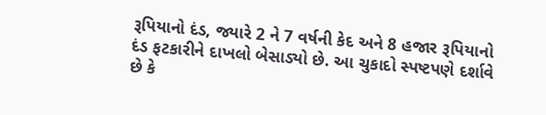રૂપિયાનો દંડ, જ્યારે 2 ને 7 વર્ષની કેદ અને 8 હજાર રૂપિયાનો દંડ ફટકારીને દાખલો બેસાડ્યો છે. આ ચુકાદો સ્પષ્ટપણે દર્શાવે છે કે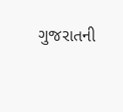ગુજરાતની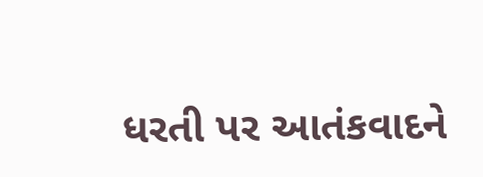ધરતી પર આતંકવાદને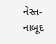નેસ્ત-નાબૂદ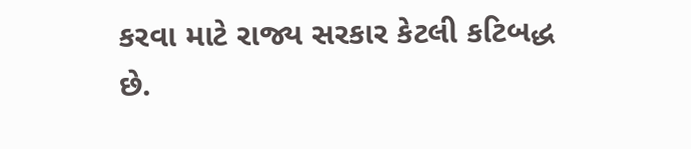કરવા માટે રાજ્ય સરકાર કેટલી કટિબદ્ધ છે.